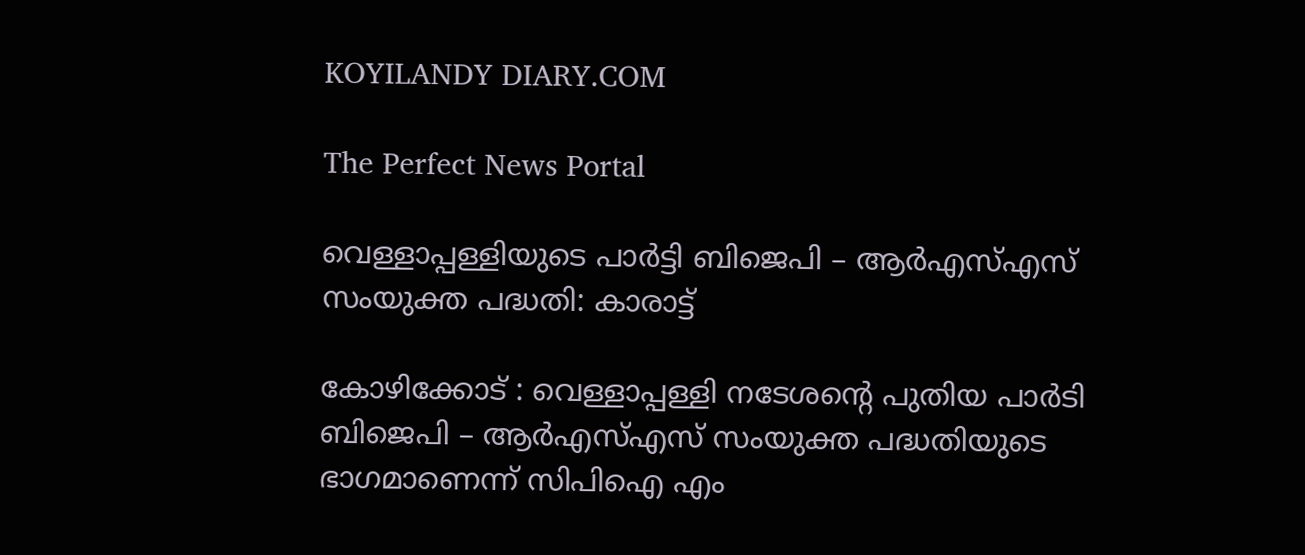KOYILANDY DIARY.COM

The Perfect News Portal

വെള്ളാപ്പള്ളിയുടെ പാര്‍ട്ടി ബിജെപി – ആര്‍എസ്എസ് സംയുക്ത പദ്ധതി: കാരാട്ട്

കോഴിക്കോട് : വെള്ളാപ്പള്ളി നടേശന്റെ പുതിയ പാര്‍ടി ബിജെപി – ആര്‍എസ്എസ് സംയുക്ത പദ്ധതിയുടെ ഭാഗമാണെന്ന് സിപിഐ എം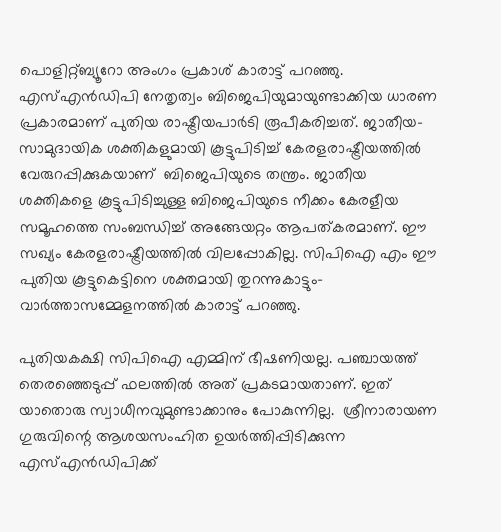പൊളിറ്റ്ബ്യൂറോ അംഗം പ്രകാശ് കാരാട്ട് പറഞ്ഞു. എസ്എന്‍ഡിപി നേതൃത്വം ബിജെപിയുമായുണ്ടാക്കിയ ധാരണ പ്രകാരമാണ് പുതിയ രാഷ്ട്രീയപാര്‍ടി രൂപീകരിച്ചത്. ജാതീയ– സാമുദായിക ശക്തികളുമായി കൂട്ടുപിടിച്ച് കേരളരാഷ്ട്രീയത്തില്‍ വേരുറപ്പിക്കുകയാണ്  ബിജെപിയുടെ തന്ത്രം. ജാതീയ ശക്തികളെ കൂട്ടുപിടിച്ചുള്ള ബിജെപിയുടെ നീക്കം കേരളീയ സമൂഹത്തെ സംബന്ധിച്ച് അങ്ങേയറ്റം ആപത്കരമാണ്. ഈ സഖ്യം കേരളരാഷ്ട്രീയത്തില്‍ വിലപ്പോകില്ല. സിപിഐ എം ഈ പുതിയ കൂട്ടുകെട്ടിനെ ശക്തമായി തുറന്നുകാട്ടും– വാര്‍ത്താസമ്മേളനത്തില്‍ കാരാട്ട് പറഞ്ഞു.

പുതിയകക്ഷി സിപിഐ എമ്മിന് ഭീഷണിയല്ല. പഞ്ചായത്ത് തെരഞ്ഞെടുപ്പ് ഫലത്തില്‍ അത് പ്രകടമായതാണ്. ഇത് യാതൊരു സ്വാധീനവുമുണ്ടാക്കാനും പോകുന്നില്ല.  ശ്രീനാരായണ ഗുരുവിന്റെ ആശയസംഹിത ഉയര്‍ത്തിപ്പിടിക്കുന്ന എസ്എന്‍ഡിപിക്ക്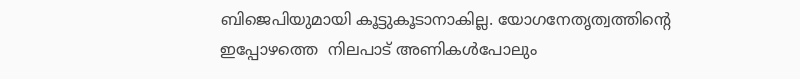ബിജെപിയുമായി കൂട്ടുകൂടാനാകില്ല. യോഗനേതൃത്വത്തിന്റെ ഇപ്പോഴത്തെ  നിലപാട് അണികള്‍പോലും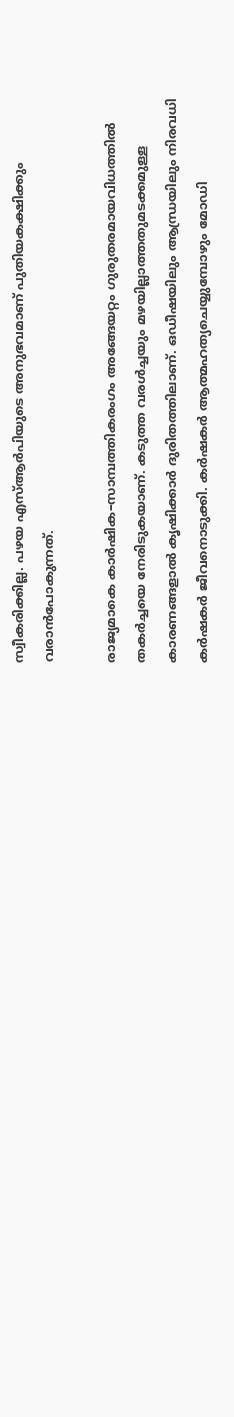സ്വീകരിക്കില്ല. പഴയ എസ്ആര്‍പിയുടെ അനുഭവമാണ് പുതിയകക്ഷിക്കും വരാന്‍പോകുന്നത്.

രാജ്യമാകെ കാര്‍ഷിക–സാമ്പത്തികരംഗം അങ്ങേയറ്റം ഗുരുതരമായവിധത്തില്‍  തകര്‍ച്ചയെ നേരിടുകയാണ്. കടുത്ത വരള്‍ച്ചയും മഴയില്ലാത്തതുമടക്കമുള്ള കാരണങ്ങളാല്‍ കൃഷിക്കാര്‍ ദുരിതത്തിലാണ്. ഒഡീഷയിലും ആന്ധ്രയിലും നിരവധി കര്‍ഷകര്‍ ജീവനൊടുക്കി. കര്‍ഷകര്‍ ആത്മഹത്യചെയ്യുമ്പോഴും മോഡി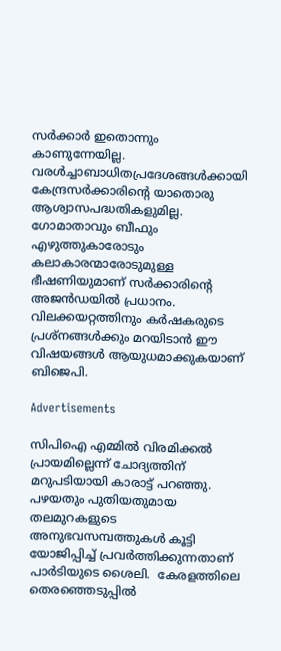സര്‍ക്കാര്‍ ഇതൊന്നും  കാണുന്നേയില്ല. വരള്‍ച്ചാബാധിതപ്രദേശങ്ങള്‍ക്കായി കേന്ദ്രസര്‍ക്കാരിന്റെ യാതൊരു ആശ്വാസപദ്ധതികളുമില്ല. ഗോമാതാവും ബീഫും എഴുത്തുകാരോടും കലാകാരന്മാരോടുമുള്ള ഭീഷണിയുമാണ് സര്‍ക്കാരിന്റെ അജന്‍ഡയില്‍ പ്രധാനം. വിലക്കയറ്റത്തിനും കര്‍ഷകരുടെ പ്രശ്നങ്ങള്‍ക്കും മറയിടാന്‍ ഈ വിഷയങ്ങള്‍ ആയുധമാക്കുകയാണ് ബിജെപി.

Advertisements

സിപിഐ എമ്മില്‍ വിരമിക്കല്‍ പ്രായമില്ലെന്ന് ചോദ്യത്തിന് മറുപടിയായി കാരാട്ട് പറഞ്ഞു. പഴയതും പുതിയതുമായ തലമുറകളുടെ അനുഭവസമ്പത്തുകള്‍ കൂട്ടി യോജിപ്പിച്ച് പ്രവര്‍ത്തിക്കുന്നതാണ് പാര്‍ടിയുടെ ശൈലി.  കേരളത്തിലെ തെരഞ്ഞെടുപ്പില്‍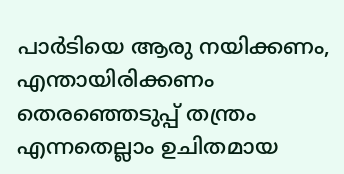പാര്‍ടിയെ ആരു നയിക്കണം, എന്തായിരിക്കണം തെരഞ്ഞെടുപ്പ് തന്ത്രം എന്നതെല്ലാം ഉചിതമായ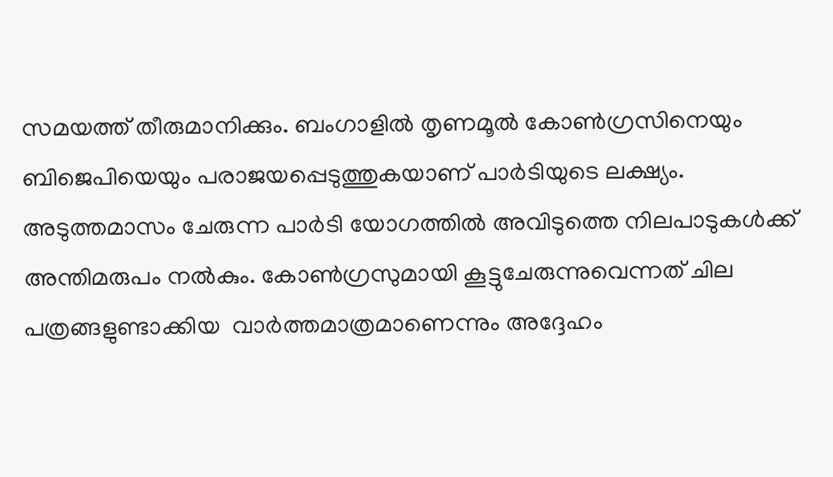സമയത്ത് തീരുമാനിക്കും. ബംഗാളില്‍ തൃണമൂല്‍ കോണ്‍ഗ്രസിനെയും ബിജെപിയെയും പരാജയപ്പെടുത്തുകയാണ് പാര്‍ടിയുടെ ലക്ഷ്യം. അടുത്തമാസം ചേരുന്ന പാര്‍ടി യോഗത്തില്‍ അവിടുത്തെ നിലപാടുകള്‍ക്ക് അന്തിമരുപം നല്‍കും. കോണ്‍ഗ്രസുമായി കൂട്ടുചേരുന്നുവെന്നത് ചില പത്രങ്ങളുണ്ടാക്കിയ  വാര്‍ത്തമാത്രമാണെന്നും അദ്ദേഹം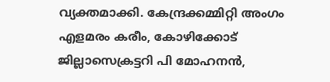വ്യക്തമാക്കി. കേന്ദ്രക്കമ്മിറ്റി അംഗം എളമരം കരീം, കോഴിക്കോട് ജില്ലാസെക്രട്ടറി പി മോഹനന്‍,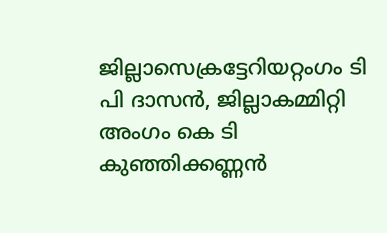ജില്ലാസെക്രട്ടേറിയറ്റംഗം ടി പി ദാസന്‍, ജില്ലാകമ്മിറ്റി അംഗം കെ ടി കുഞ്ഞിക്കണ്ണന്‍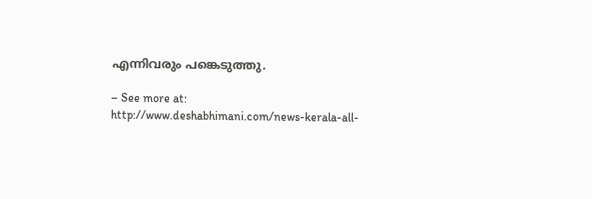എന്നിവരും പങ്കെടുത്തു.

– See more at: http://www.deshabhimani.com/news-kerala-all-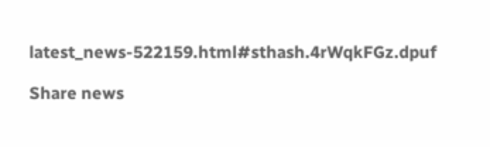latest_news-522159.html#sthash.4rWqkFGz.dpuf

Share news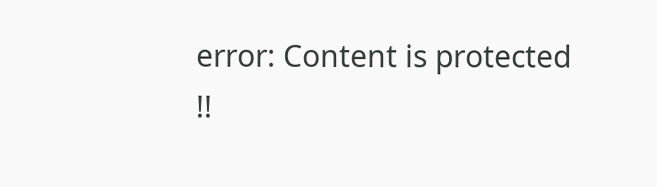error: Content is protected !!